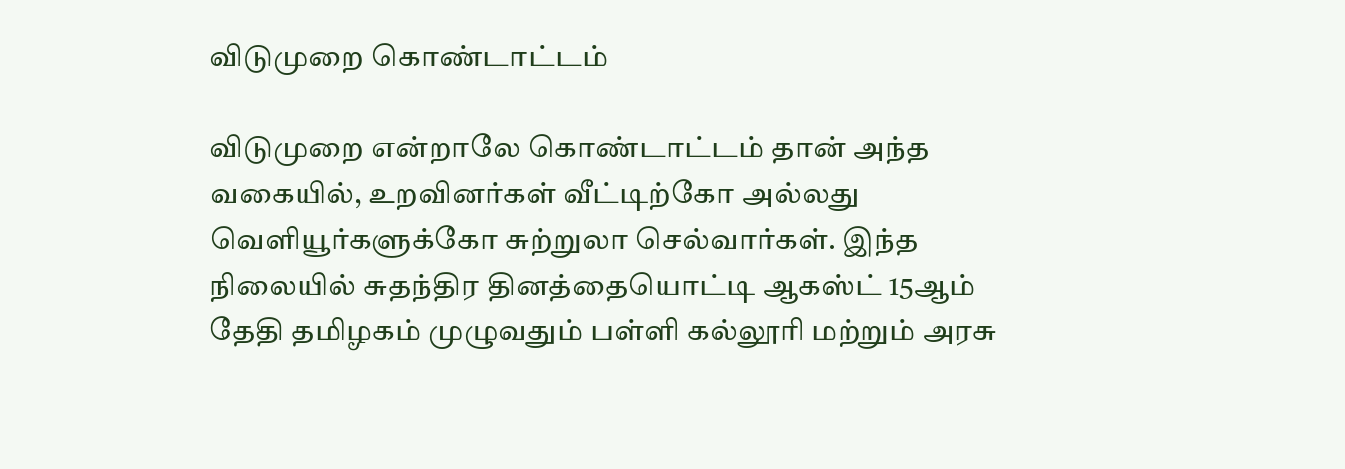விடுமுறை கொண்டாட்டம்

விடுமுறை என்றாலே கொண்டாட்டம் தான் அந்த வகையில், உறவினர்கள் வீட்டிற்கோ அல்லது வெளியூர்களுக்கோ சுற்றுலா செல்வார்கள். இந்த நிலையில் சுதந்திர தினத்தையொட்டி ஆகஸ்ட் 15ஆம் தேதி தமிழகம் முழுவதும் பள்ளி கல்லூரி மற்றும் அரசு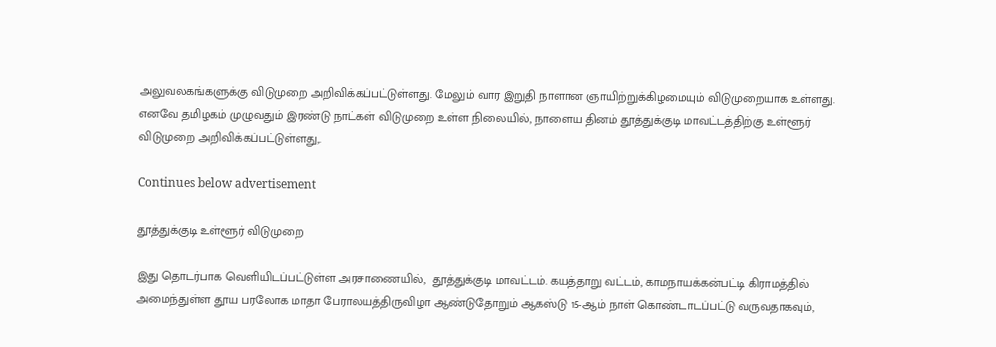அலுவலகங்களுக்கு விடுமுறை அறிவிக்கப்பட்டுள்ளது. மேலும் வார இறுதி நாளான ஞாயிற்றுக்கிழமையும் விடுமுறையாக உள்ளது. எனவே தமிழகம் முழுவதும் இரண்டு நாட்கள் விடுமுறை உள்ள நிலையில், நாளைய தினம் தூத்துக்குடி மாவட்டத்திற்கு உள்ளூர் விடுமுறை அறிவிக்கப்பட்டுள்ளது,.

Continues below advertisement

தூத்துக்குடி உள்ளூர் விடுமுறை

இது தொடர்பாக வெளியிடப்பட்டுள்ள அரசாணையில்,  தூத்துக்குடி மாவட்டம். கயத்தாறு வட்டம், காமநாயக்கன்பட்டி கிராமத்தில் அமைந்துள்ள தூய பரலோக மாதா பேராலயத்திருவிழா ஆண்டுதோறும் ஆகஸ்டு 15-ஆம் நாள் கொண்டாடப்பட்டு வருவதாகவும்,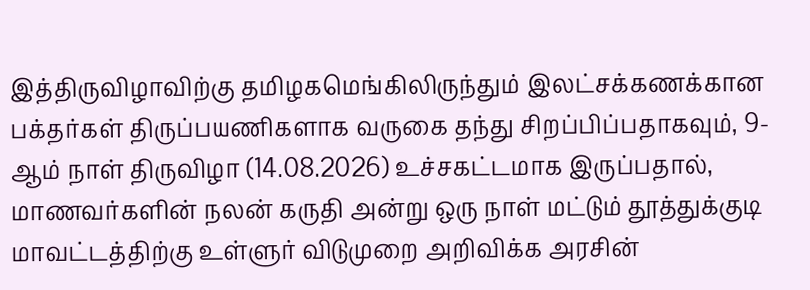இத்திருவிழாவிற்கு தமிழகமெங்கிலிருந்தும் இலட்சக்கணக்கான பக்தர்கள் திருப்பயணிகளாக வருகை தந்து சிறப்பிப்பதாகவும், 9-ஆம் நாள் திருவிழா (14.08.2026) உச்சகட்டமாக இருப்பதால், மாணவர்களின் நலன் கருதி அன்று ஒரு நாள் மட்டும் தூத்துக்குடி மாவட்டத்திற்கு உள்ளுர் விடுமுறை அறிவிக்க அரசின்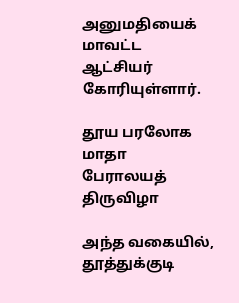அனுமதியைக் மாவட்ட ஆட்சியர் கோரியுள்ளார்.

தூய பரலோக மாதா பேராலயத் திருவிழா

அந்த வகையில், தூத்துக்குடி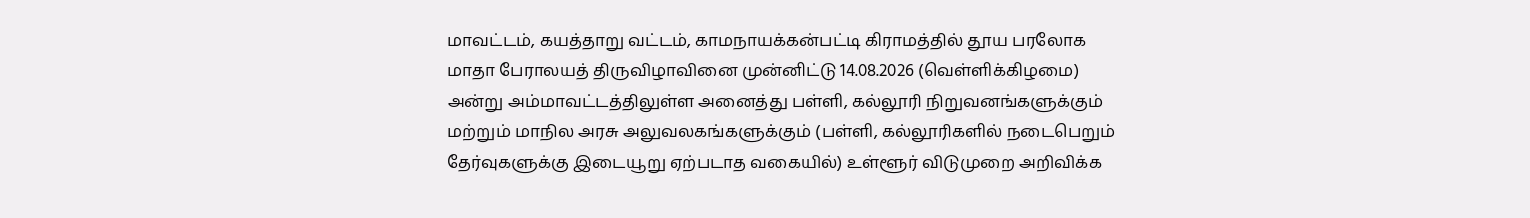மாவட்டம், கயத்தாறு வட்டம், காமநாயக்கன்பட்டி கிராமத்தில் தூய பரலோக மாதா பேராலயத் திருவிழாவினை முன்னிட்டு 14.08.2026 (வெள்ளிக்கிழமை) அன்று அம்மாவட்டத்திலுள்ள அனைத்து பள்ளி, கல்லூரி நிறுவனங்களுக்கும் மற்றும் மாநில அரசு அலுவலகங்களுக்கும் (பள்ளி, கல்லூரிகளில் நடைபெறும் தேர்வுகளுக்கு இடையூறு ஏற்படாத வகையில்) உள்ளூர் விடுமுறை அறிவிக்க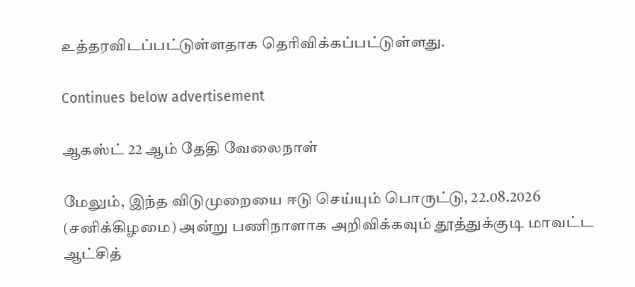உத்தரவிடப்பட்டுள்ளதாக தெரிவிக்கப்பட்டுள்ளது.

Continues below advertisement

ஆகஸ்ட் 22 ஆம் தேதி வேலைநாள்

மேலும், இந்த விடுமுறையை ஈடு செய்யும் பொருட்டு, 22.08.2026 (சனிக்கிழமை) அன்று பணிநாளாக அறிவிக்கவும் தூத்துக்குடி மாவட்ட ஆட்சித்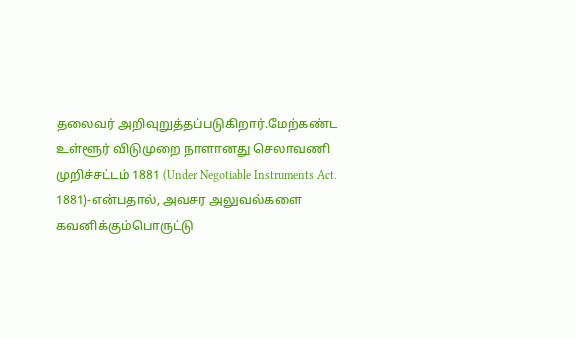தலைவர் அறிவுறுத்தப்படுகிறார்.மேற்கண்ட உள்ளூர் விடுமுறை நாளானது செலாவணி முறிச்சட்டம் 1881 (Under Negotiable Instruments Act. 1881)-என்பதால், அவசர அலுவல்களை கவனிக்கும்பொருட்டு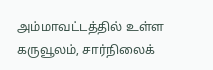அம்மாவட்டத்தில் உள்ள கருவூலம், சார்நிலைக்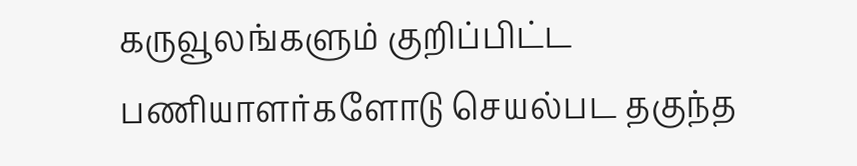கருவூலங்களும் குறிப்பிட்ட பணியாளர்களோடு செயல்பட தகுந்த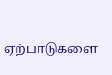ஏற்பாடுகளை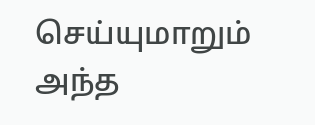செய்யுமாறும் அந்த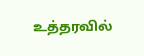உத்தரவில்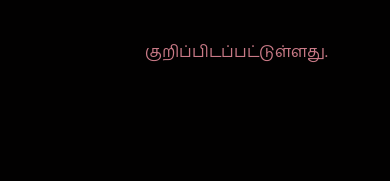குறிப்பிடப்பட்டுள்ளது.